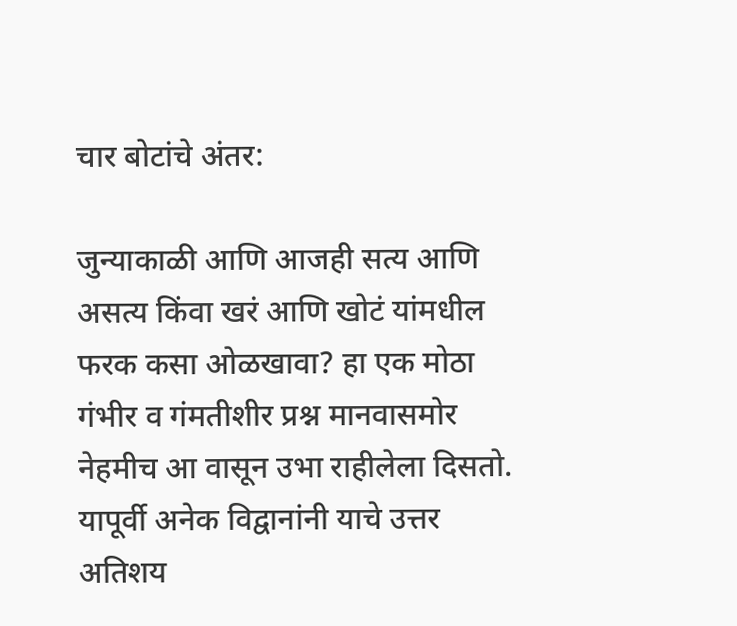चार बोटांचे अंतर:

जुन्याकाळी आणि आजही सत्य आणि असत्य किंवा खरं आणि खोटं यांमधील फरक कसा ओळखावा? हा एक मोठा गंभीर व गंमतीशीर प्रश्न मानवासमोर नेहमीच आ वासून उभा राहीलेला दिसतो. यापूर्वी अनेक विद्वानांनी याचे उत्तर अतिशय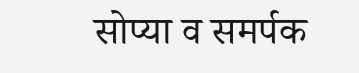सोप्या व समर्पक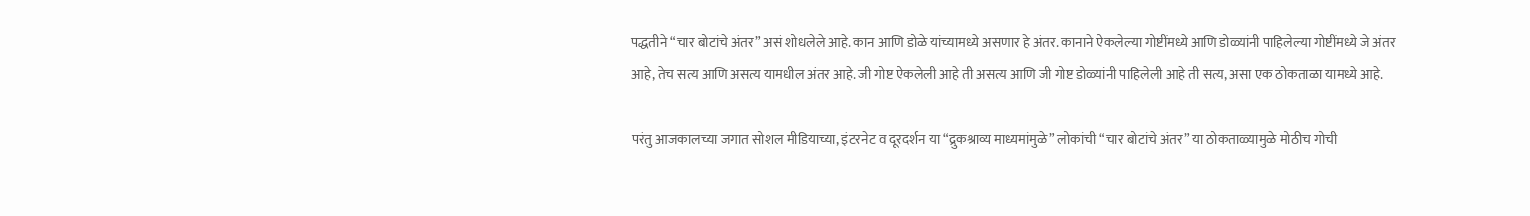पद्धतीने “चार बोटांचे अंतर” असं शोधलेले आहे. कान आणि डोळे यांच्यामध्ये असणार हे अंतर. कानाने ऐकलेल्या गोष्टींमध्ये आणि डोळ्यांनी पाहिलेल्या गोष्टींमध्ये जे अंतर आहे, तेच सत्य आणि असत्य यामधील अंतर आहे. जी गोष्ट ऐकलेली आहे ती असत्य आणि जी गोष्ट डोळ्यांनी पाहिलेली आहे ती सत्य, असा एक ठोकताळा यामध्ये आहे.

परंतु आजकालच्या जगात सोशल मीडियाच्या, इंटरनेट व दूरदर्शन या “द्रुकश्राव्य माध्यमांमुळे” लोकांची “चार बोटांचे अंतर” या ठोकताळ्यामुळे मोठीच गोची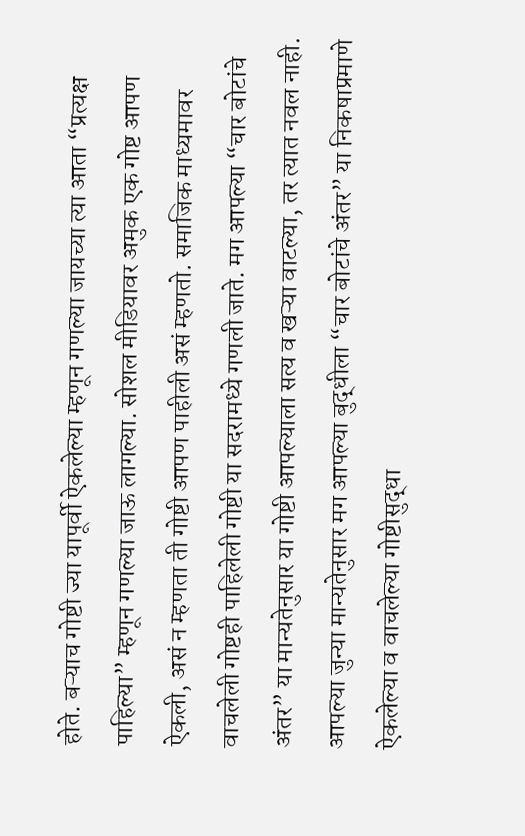होते. बऱ्याच गोष्टी ज्या यापूर्वी ऐकलेल्या म्हणून गणल्या जायच्या त्या आता “प्रत्यक्ष पाहिल्या” म्हणून गणल्या जाऊ लागल्या. सोशल मीडियावर अमुक एक गोष्ट आपण ऐकली, असं न म्हणता ती गोष्टी आपण पाहीली असं म्हणतो. समाजिक माध्यमावर वाचलेली गोष्टही पाहिलेली गोष्टी या सदरामध्ये गणली जाते. मग आपल्या “चार बोटांचे अंतर” या मान्यतेनुसार या गोष्टी आपल्याला सत्य व खऱ्या वाटल्या, तर त्यात नवल नाही. आपल्या जुन्या मान्यतेनुसार मग आपल्या बुद्धीला “चार बोटांचे अंतर” या निकषाप्रमाणे ऐकलेल्या व वाचलेल्या गोष्टीसुद्धा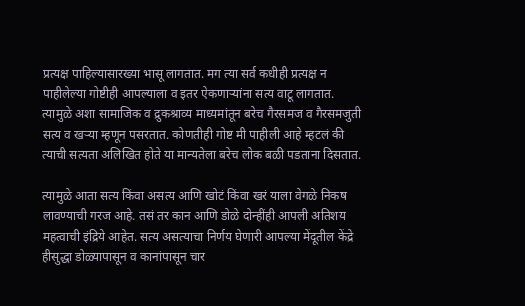प्रत्यक्ष पाहिल्यासारख्या भासू लागतात. मग त्या सर्व कधीही प्रत्यक्ष न पाहीलेल्या गोष्टीही आपल्याला व इतर ऐकणाऱ्यांना सत्य वाटू लागतात. त्यामुळे अशा सामाजिक व द्रुकश्राव्य माध्यमांतून बरेच गैरसमज व गैरसमजुती सत्य व खऱ्या म्हणून पसरतात. कोणतीही गोष्ट मी पाहीली आहे म्हटलं की त्याची सत्यता अलिखित होते या मान्यतेला बरेच लोक बळी पडताना दिसतात.

त्यामुळे आता सत्य किंवा असत्य आणि खोटं किंवा खरं याला वेगळे निकष लावण्याची गरज आहे. तसं तर कान आणि डोळे दोन्हींही आपली अतिशय महत्वाची इंद्रिये आहेत. सत्य असत्याचा निर्णय घेणारी आपल्या मेंदूतील केंद्रे हीसुद्धा डोळ्यापासून व कानांपासून चार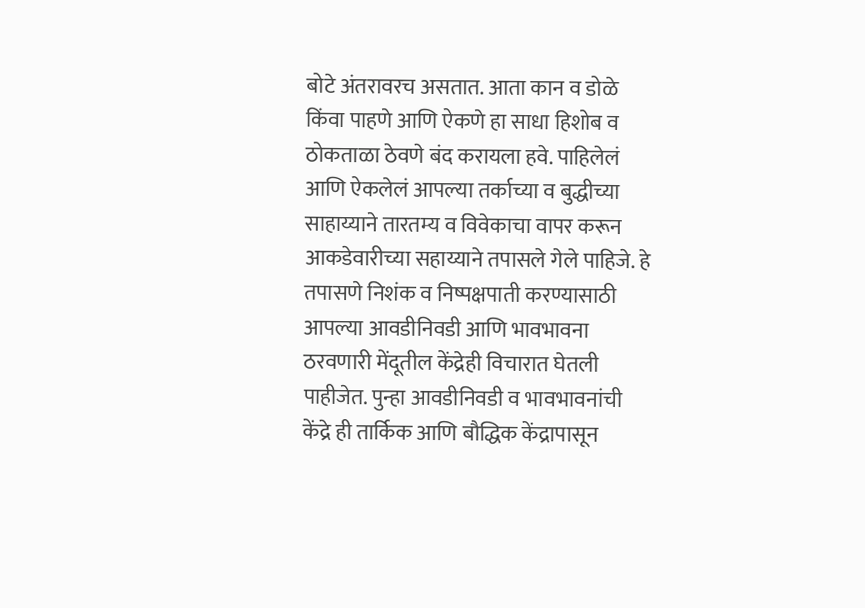बोटे अंतरावरच असतात. आता कान व डोळे किंवा पाहणे आणि ऐकणे हा साधा हिशोब व ठोकताळा ठेवणे बंद करायला हवे. पाहिलेलं आणि ऐकलेलं आपल्या तर्काच्या व बुद्धीच्या साहाय्याने तारतम्य व विवेकाचा वापर करून आकडेवारीच्या सहाय्याने तपासले गेले पाहिजे. हे तपासणे निशंक व निष्पक्षपाती करण्यासाठी आपल्या आवडीनिवडी आणि भावभावना ठरवणारी मेंदूतील केंद्रेही विचारात घेतली पाहीजेत. पुन्हा आवडीनिवडी व भावभावनांची केंद्रे ही तार्किक आणि बौद्धिक केंद्रापासून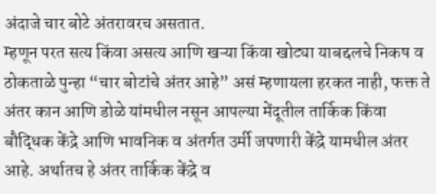अंदाजे चार बोटे अंतरावरच असतात.
म्हणून परत सत्य किंवा असत्य आणि खऱ्या किंवा खोट्या याबद्दलचे निकष व ठोकताळे पुन्हा “चार बोटांचे अंतर आहे” असं म्हणायला हरकत नाही, फक्त ते अंतर कान आणि डोळे यांमधील नसून आपल्या मेंदूतील तार्किक किंवा बौद्धिक केंद्रे आणि भावनिक व अंतर्गत उर्मी जपणारी केंद्रे यामधील अंतर आहे. अर्थातच हे अंतर तार्किक केंद्रे व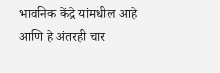भावनिक केंद्रे यांमधील आहे आणि हे अंतरही चार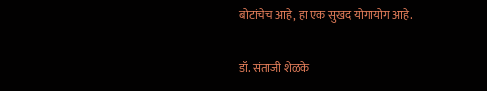बोटांचेच आहे, हा एक सुखद योगायोग आहे.

डॉ. संताजी शेळके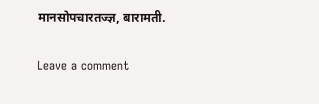मानसोपचारतज्ज्ञ, बारामती.

Leave a comment